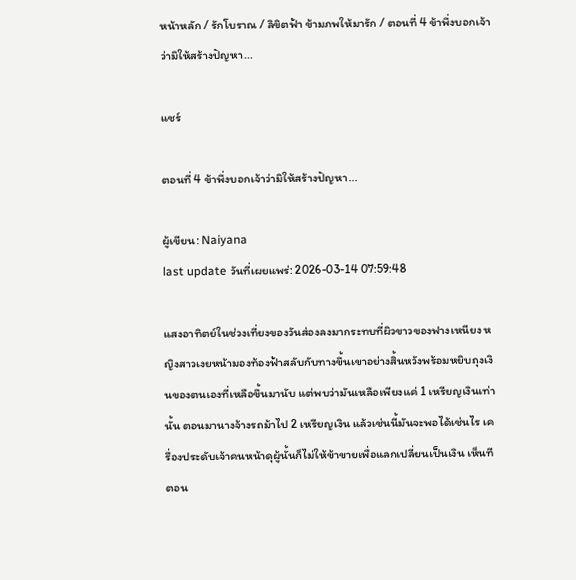หน้าหลัก / รักโบราณ / ลิขิตฟ้า ข้ามภพให้มารัก / ตอนที่ 4 ข้าพึ่งบอกเจ้าว่ามิให้สร้างปัญหา...

แชร์

ตอนที่ 4 ข้าพึ่งบอกเจ้าว่ามิให้สร้างปัญหา...

ผู้เขียน: Naiyana
last update วันที่เผยแพร่: 2026-03-14 07:59:48

แสงอาทิตย์ในช่วงเที่ยงของวันส่องลงมากระทบที่ผิวขาวของฟางเหนียง หญิงสาวเงยหน้ามองท้องฟ้าสลับกับทางขึ้นเขาอย่างสิ้นหวังพร้อมหยิบถุงเงินของตนเองที่เหลือขึ้นมานับ แต่พบว่ามันเหลือเพียงแค่ 1 เหรียญเงินเท่านั้น ตอนมานางจ้างรถม้าไป 2 เหรียญเงิน แล้วเช่นนี้มันจะพอได้เช่นไร เครื่องประดับเจ้าคนหน้าดุผู้นั้นก็ไม่ให้ข้าขายเพื่อแลกเปลี่ยนเป็นเงิน เห็นทีตอน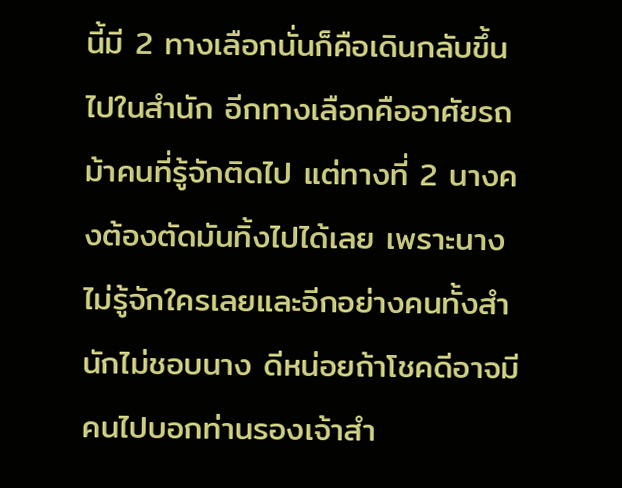นี้มี 2 ทางเลือกนั่นก็คือเดินกลับขึ้นไปในสำนัก อีกทางเลือกคืออาศัยรถม้าคนที่รู้จักติดไป แต่ทางที่ 2 นางคงต้องตัดมันทิ้งไปได้เลย เพราะนางไม่รู้จักใครเลยและอีกอย่างคนทั้งสำนักไม่ชอบนาง ดีหน่อยถ้าโชคดีอาจมีคนไปบอกท่านรองเจ้าสำ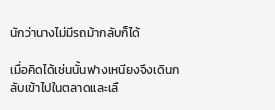นักว่านางไม่มีรถม้ากลับก็ได้

เมื่อคิดได้เช่นนั้นฟางเหนียงจึงเดินกลับเข้าไปในตลาดและเลื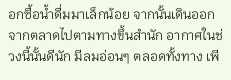อกซื้อน้ำดื่มมาเล็กน้อย จากนั้นเดินออกจากตลาดไปตามทางขึ้นสำนัก อากาศในช่วงนี้นั้นดีนัก มีลมอ่อนๆ ตลอดทั้งทาง เพี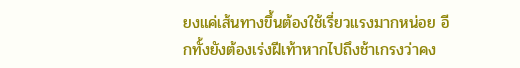ยงแค่เส้นทางขึ้นต้องใช้เรี่ยวแรงมากหน่อย อีกทั้งยังต้องเร่งฝีเท้าหากไปถึงช้าเกรงว่าคง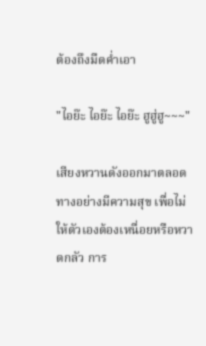ต้องถึงมืดค่ำเอา

"ไอย๊ะ ไอย๊ะ ไอย๊ะ ฮูฮู่ฮู~~~"

เสียงหวานดังออกมาตลอดทางอย่างมีความสุข เพื่อไม่ให้ตัวเองต้องเหนื่อยหรือหวาดกลัว การ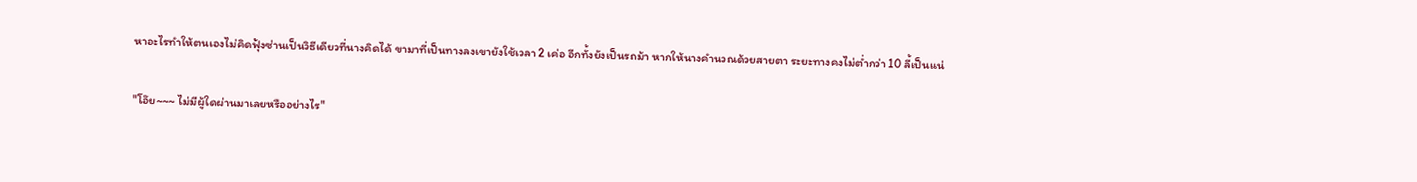หาอะไรทำให้ตนเองไม่คิดฟุ้งซ่านเป็นวิธีเดียวที่นางคิดได้ ขามาที่เป็นทางลงเขายังใช้เวลา 2 เค่อ อีกทั้งยังเป็นรถม้า หากให้นางคำนวณด้วยสายตา ระยะทางคงไม่ต่ำกว่า 10 ลี้เป็นแน่

"โอ๊ย~~~ ไม่มีผู้ใดผ่านมาเลยหรืออย่างไร"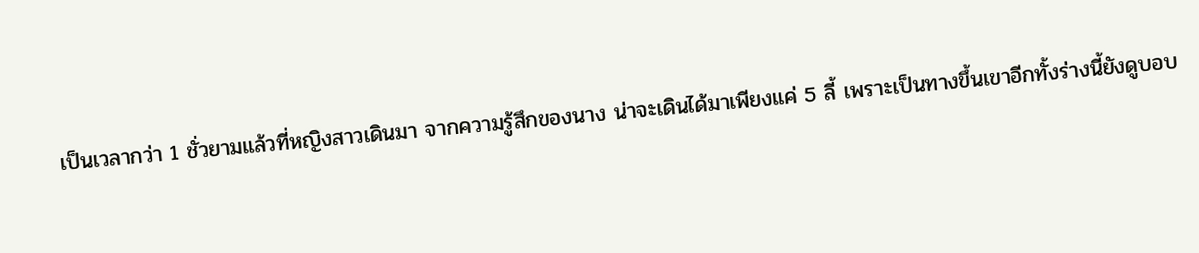เป็นเวลากว่า 1 ชั่วยามแล้วที่หญิงสาวเดินมา จากความรู้สึกของนาง น่าจะเดินได้มาเพียงแค่ 5 ลี้ เพราะเป็นทางขึ้นเขาอีกทั้งร่างนี้ยังดูบอบ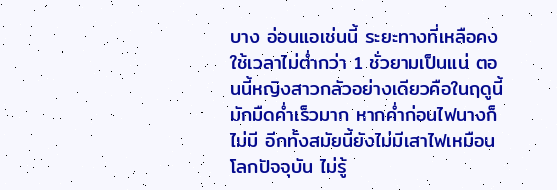บาง อ่อนแอเช่นนี้ ระยะทางที่เหลือคงใช้เวลาไม่ต่ำกว่า 1 ชั่วยามเป็นแน่ ตอนนี้หญิงสาวกลัวอย่างเดียวคือในฤดูนี้มักมืดค่ำเร็วมาก หากค่ำก่อนไฟนางก็ไม่มี อีกทั้งสมัยนี้ยังไม่มีเสาไฟเหมือนโลกปัจจุบัน ไม่รู้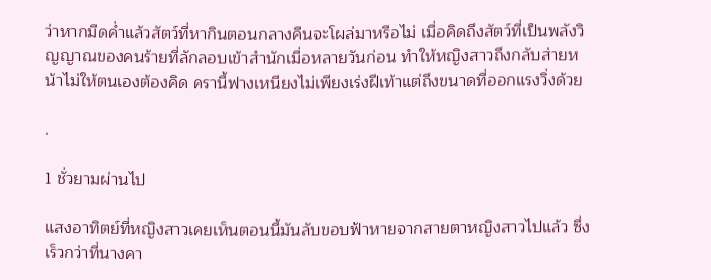ว่าหากมืดค่ำแล้วสัตว์ที่หากินตอนกลางคืนจะโผล่มาหรือไม่ เมื่อคิดถึงสัตว์ที่เป็นพลังวิญญาณของคนร้ายที่ลักลอบเข้าสำนักเมื่อหลายวันก่อน ทำให้หญิงสาวถึงกลับส่ายหน้าไม่ให้ตนเองต้องคิด ครานี้ฟางเหนียงไม่เพียงเร่งฝีเท้าแต่ถึงขนาดที่ออกแรงวิ่งด้วย

.

1 ชั่วยามผ่านไป

แสงอาทิตย์ที่หญิงสาวเคยเห็นตอนนี้มันลับขอบฟ้าหายจากสายตาหญิงสาวไปแล้ว ซึ่งเร็วกว่าที่นางคา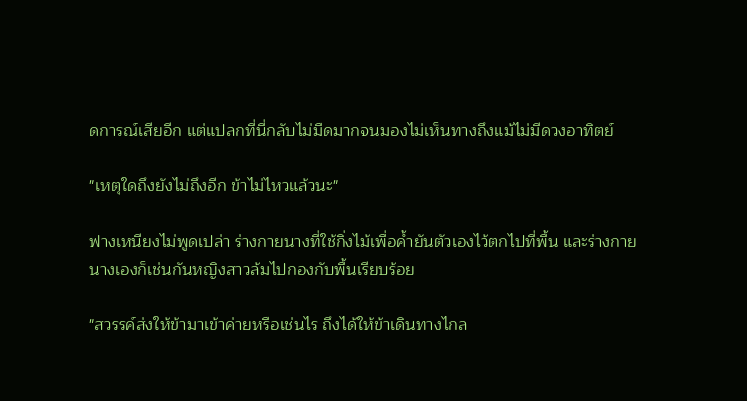ดการณ์เสียอีก แต่แปลกที่นี่กลับไม่มืดมากจนมองไม่เห็นทางถึงแม้ไม่มีดวงอาทิตย์

"เหตุใดถึงยังไม่ถึงอีก ข้าไม่ไหวแล้วนะ"

ฟางเหนียงไม่พูดเปล่า ร่างกายนางที่ใช้กิ่งไม้เพื่อค้ำยันตัวเองไว้ตกไปที่พื้น และร่างกายนางเองก็เช่นกันหญิงสาวล้มไปกองกับพื้นเรียบร้อย

"สวรรค์ส่งให้ข้ามาเข้าค่ายหรือเช่นไร ถึงได้ให้ข้าเดินทางไกล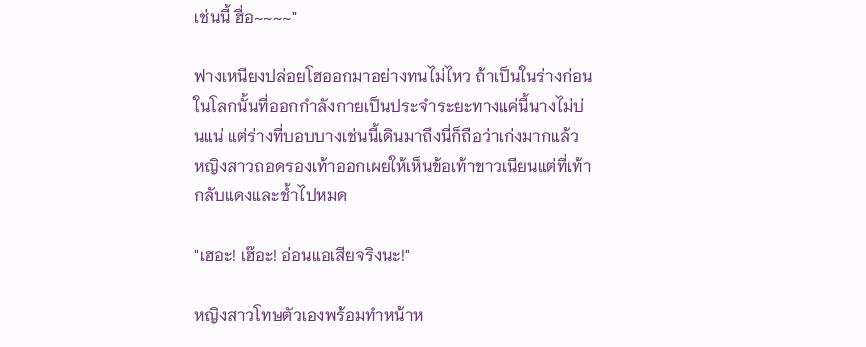เช่นนี้ ฮื่อ~~~~"

ฟางเหนียงปล่อยโฮออกมาอย่างทนไม่ไหว ถ้าเป็นในร่างก่อนในโลกนั้นที่ออกกำลังกายเป็นประจำระยะทางแค่นี้นางไม่บ่นแน่ แต่ร่างที่บอบบางเช่นนี้เดินมาถึงนี่ก็ถือว่าเก่งมากแล้ว หญิงสาวถอดรองเท้าออกเผยให้เห็นข้อเท้าขาวเนียนแต่ที่เท้ากลับแดงและช้ำไปหมด

"เฮอะ! เฮ๊อะ! อ่อนแอเสียจริงนะ!"

หญิงสาวโทษตัวเองพร้อมทำหน้าห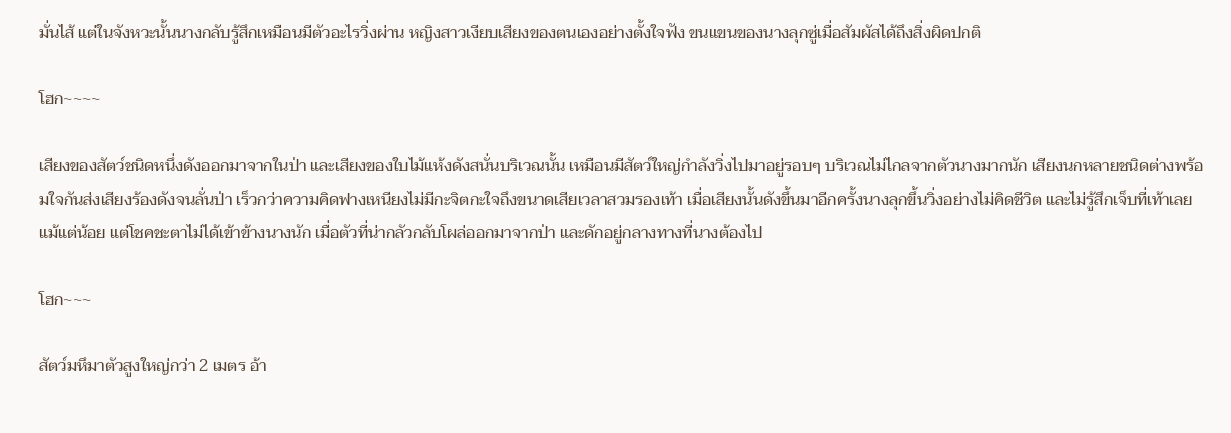มั่นไส้ แต่ในจังหวะนั้นนางกลับรู้สึกเหมือนมีตัวอะไรวิ่งผ่าน หญิงสาวเงียบเสียงของตนเองอย่างตั้งใจฟัง ขนแขนของนางลุกซู่เมื่อสัมผัสได้ถึงสิ่งผิดปกติ

โฮก~~~~

เสียงของสัตว์ชนิดหนึ่งดังออกมาจากในป่า และเสียงของใบไม้แห้งดังสนั่นบริเวณนั้น เหมือนมีสัตว์ใหญ่กำลังวิ่งไปมาอยู่รอบๆ บริเวณไม่ไกลจากตัวนางมากนัก เสียงนกหลายชนิดต่างพร้อมใจกันส่งเสียงร้องดังจนลั่นป่า เร็วกว่าความคิดฟางเหนียงไม่มีกะจิตกะใจถึงขนาดเสียเวลาสวมรองเท้า เมื่อเสียงนั้นดังขึ้นมาอีกครั้งนางลุกขึ้นวิ่งอย่างไม่คิดชีวิต และไม่รู้สึกเจ็บที่เท้าเลยแม้แต่น้อย แต่โชคชะตาไม่ได้เข้าข้างนางนัก เมื่อตัวที่น่ากลัวกลับโผล่ออกมาจากป่า และดักอยู่กลางทางที่นางต้องไป

โฮก~~~

สัตว์มหึมาตัวสูงใหญ่กว่า 2 เมตร อ้า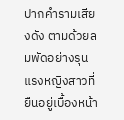ปากคำรามเสียงดัง ตามด้วยลมพัดอย่างรุนแรงหญิงสาวที่ยืนอยู่เบื้องหน้า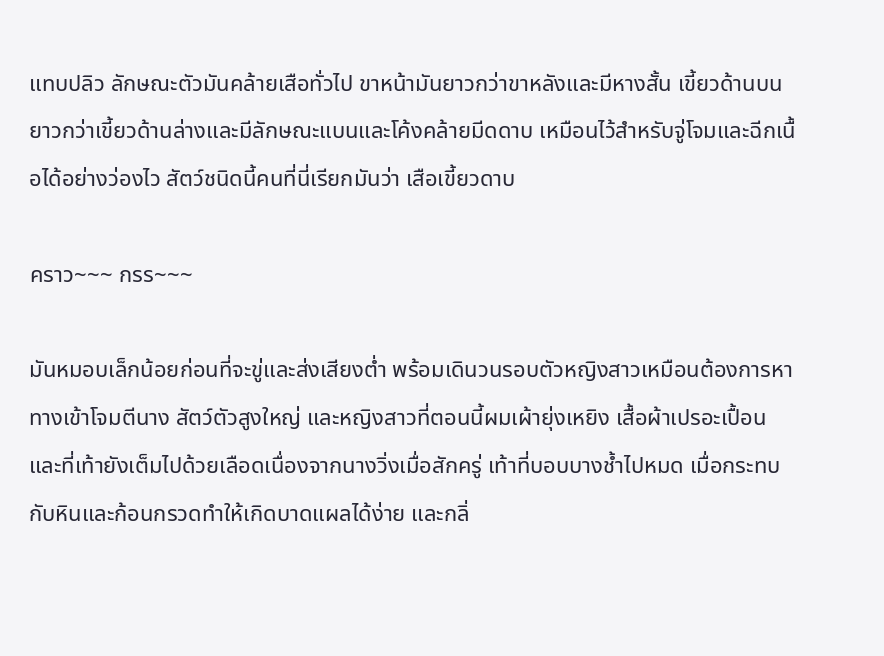แทบปลิว ลักษณะตัวมันคล้ายเสือทั่วไป ขาหน้ามันยาวกว่าขาหลังและมีหางสั้น เขี้ยวด้านบนยาวกว่าเขี้ยวด้านล่างและมีลักษณะแบนและโค้งคล้ายมีดดาบ เหมือนไว้สำหรับจู่โจมและฉีกเนื้อได้อย่างว่องไว สัตว์ชนิดนี้คนที่นี่เรียกมันว่า เสือเขี้ยวดาบ

คราว~~~ กรร~~~

มันหมอบเล็กน้อยก่อนที่จะขู่และส่งเสียงต่ำ พร้อมเดินวนรอบตัวหญิงสาวเหมือนต้องการหาทางเข้าโจมตีนาง สัตว์ตัวสูงใหญ่ และหญิงสาวที่ตอนนี้ผมเผ้ายุ่งเหยิง เสื้อผ้าเปรอะเปื้อนและที่เท้ายังเต็มไปด้วยเลือดเนื่องจากนางวิ่งเมื่อสักครู่ เท้าที่บอบบางช้ำไปหมด เมื่อกระทบกับหินและก้อนกรวดทำให้เกิดบาดแผลได้ง่าย และกลิ่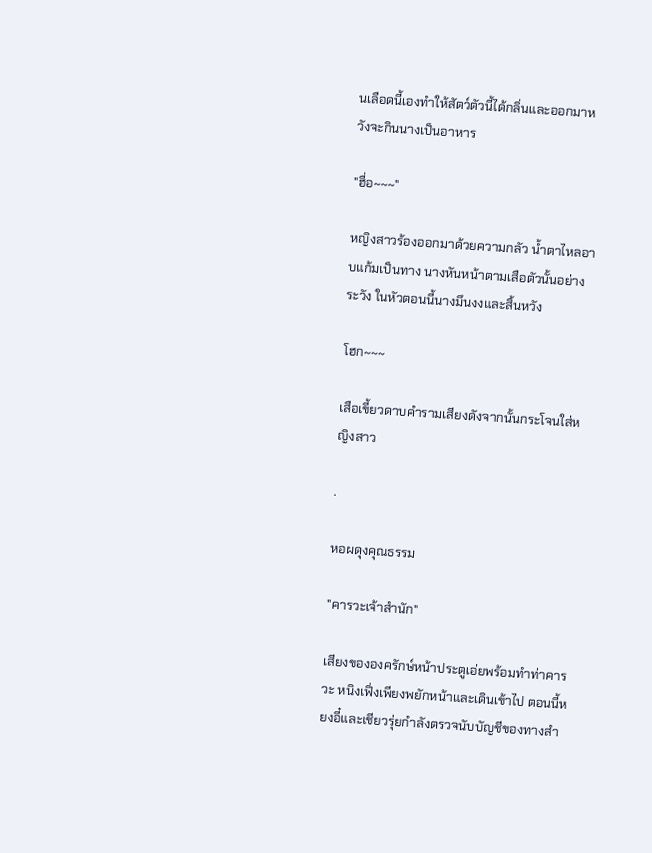นเลือดนี้เองทำให้สัตว์ตัวนี้ได้กลิ่นและออกมาหวังจะกินนางเป็นอาหาร

"ฮื่อ~~~"

หญิงสาวร้องออกมาด้วยความกลัว น้ำตาไหลอาบแก้มเป็นทาง นางหันหน้าตามเสือตัวนั้นอย่างระวัง ในหัวตอนนี้นางมึนงงและสิ้นหวัง

โฮก~~~

เสือเขี้ยวดาบคำรามเสียงดังจากนั้นกระโจนใส่หญิงสาว

.

หอผดุงคุณธรรม

"คารวะเจ้าสำนัก"

เสียงขององครักษ์หน้าประตูเอ่ยพร้อมทำท่าคารวะ หนิงเฟิ่งเพียงพยักหน้าและเดินเข้าไป ตอนนี้หยงอี๋และเชียวรุ่ยกำลังตรวจนับบัญชีของทางสำ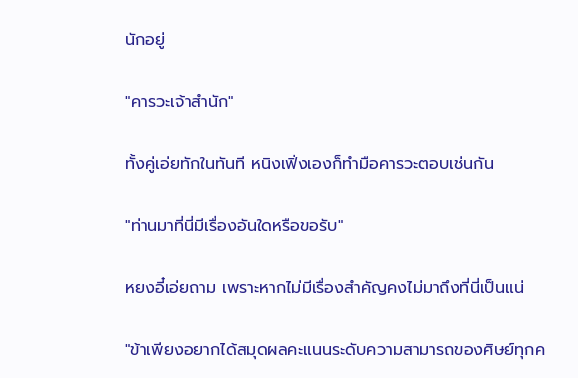นักอยู่

"คารวะเจ้าสำนัก"

ทั้งคู่เอ่ยทักในทันที หนิงเฟิ่งเองก็ทำมือคารวะตอบเช่นกัน

"ท่านมาที่นี่มีเรื่องอันใดหรือขอรับ"

หยงอี๋เอ่ยถาม เพราะหากไม่มีเรื่องสำคัญคงไม่มาถึงที่นี่เป็นแน่

"ข้าเพียงอยากได้สมุดผลคะแนนระดับความสามารถของศิษย์ทุกค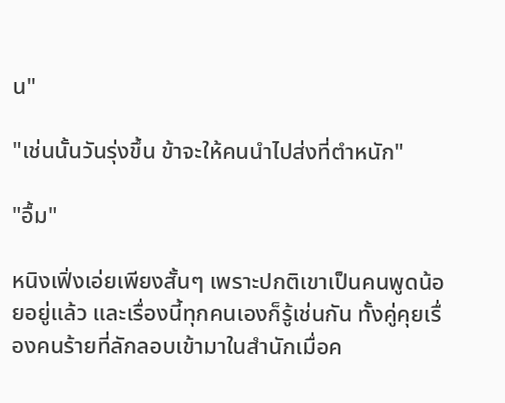น"

"เช่นนั้นวันรุ่งขึ้น ข้าจะให้คนนำไปส่งที่ตำหนัก"

"อื้ม"

หนิงเฟิ่งเอ่ยเพียงสั้นๆ เพราะปกติเขาเป็นคนพูดน้อยอยู่แล้ว และเรื่องนี้ทุกคนเองก็รู้เช่นกัน ทั้งคู่คุยเรื่องคนร้ายที่ลักลอบเข้ามาในสำนักเมื่อค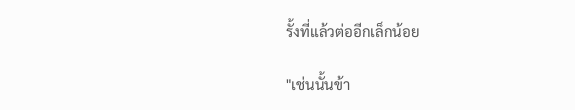รั้งที่แล้วต่ออีกเล็กน้อย

"เช่นนั้นข้า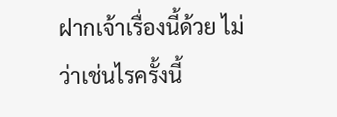ฝากเจ้าเรื่องนี้ด้วย ไม่ว่าเช่นไรครั้งนี้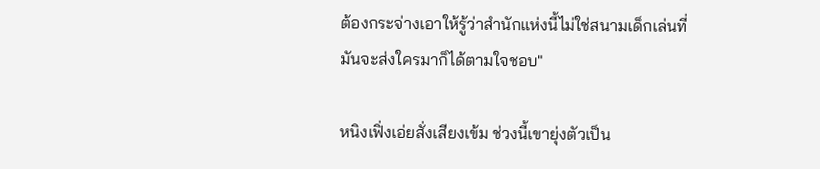ต้องกระจ่างเอาให้รู้ว่าสำนักแห่งนี้ไม่ใช่สนามเด็กเล่นที่มันจะส่งใครมาก็ได้ตามใจชอบ"

หนิงเฟิ่งเอ่ยสั่งเสียงเข้ม ช่วงนี้เขายุ่งตัวเป็น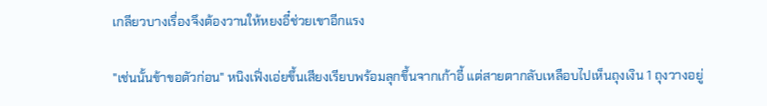เกลียวบางเรื่องจึงต้องวานให้หยงอี๋ช่วยเขาอีกแรง

"เช่นนั้นข้าขอตัวก่อน" หนิงเฟิ่งเอ่ยขึ้นเสียงเรียบพร้อมลุกขึ้นจากเก้าอี้ แต่สายตากลับเหลือบไปเห็นถุงเงิน 1 ถุงวางอยู่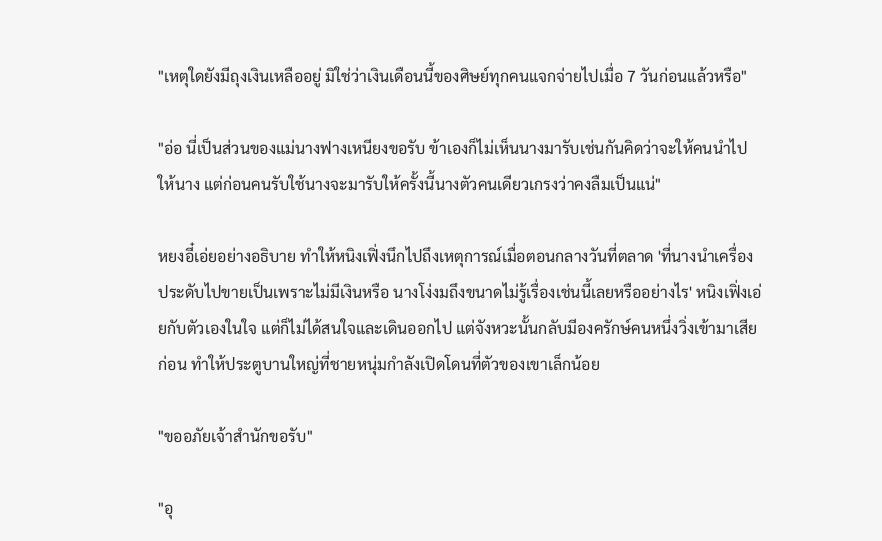"เหตุใดยังมีถุงเงินเหลืออยู่ มิใช่ว่าเงินเดือนนี้ของศิษย์ทุกคนแจกจ่ายไปเมื่อ 7 วันก่อนแล้วหรือ"

"อ่อ นี่เป็นส่วนของแม่นางฟางเหนียงขอรับ ข้าเองก็ไม่เห็นนางมารับเช่นกันคิดว่าจะให้คนนำไปให้นาง แต่ก่อนคนรับใช้นางจะมารับให้ครั้งนี้นางตัวคนเดียวเกรงว่าคงลืมเป็นแน่"

หยงอี๋เอ่ยอย่างอธิบาย ทำให้หนิงเฟิ่งนึกไปถึงเหตุการณ์เมื่อตอนกลางวันที่ตลาด 'ที่นางนำเครื่องประดับไปขายเป็นเพราะไม่มีเงินหรือ นางโง่งมถึงขนาดไม่รู้เรื่องเช่นนี้เลยหรืออย่างไร' หนิงเฟิ่งเอ่ยกับตัวเองในใจ แต่ก็ไม่ได้สนใจและเดินออกไป แต่จังหวะนั้นกลับมีองครักษ์คนหนึ่งวิ่งเข้ามาเสียก่อน ทำให้ประตูบานใหญ่ที่ชายหนุ่มกำลังเปิดโดนที่ตัวของเขาเล็กน้อย

"ขออภัยเจ้าสำนักขอรับ"

"อุ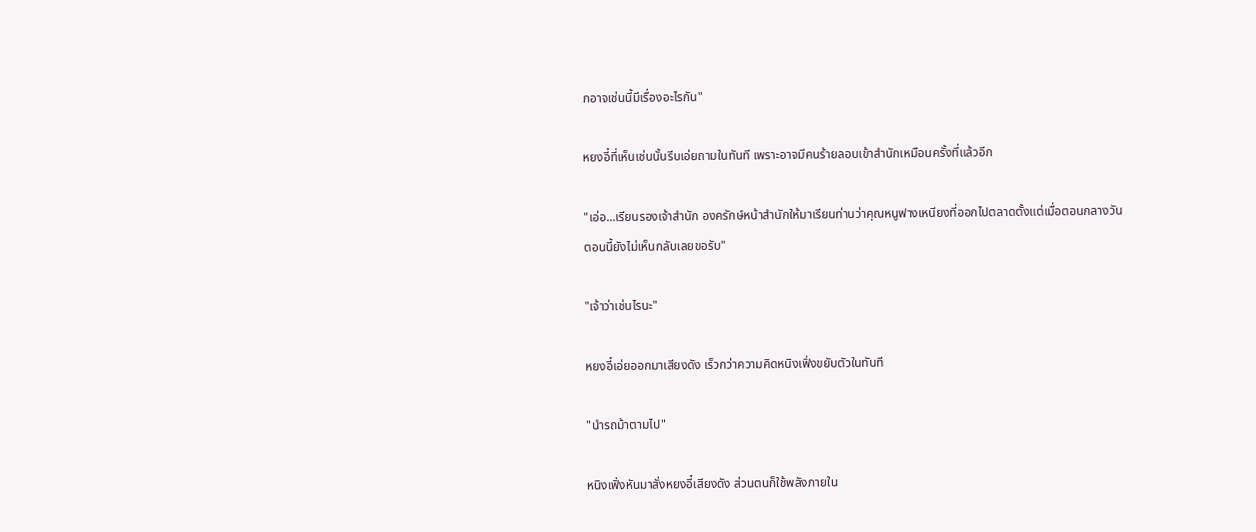กอาจเช่นนี้มีเรื่องอะไรกัน"

หยงอี๋ที่เห็นเช่นนั้นรีบเอ่ยถามในทันที เพราะอาจมีคนร้ายลอบเข้าสำนักเหมือนครั้งที่แล้วอีก

"เอ่อ...เรียนรองเจ้าสำนัก องครักษ์หน้าสำนักให้มาเรียนท่านว่าคุณหนูฟางเหนียงที่ออกไปตลาดตั้งแต่เมื่อตอนกลางวัน ตอนนี้ยังไม่เห็นกลับเลยขอรับ"

"เจ้าว่าเช่นไรนะ"

หยงอี๋เอ่ยออกมาเสียงดัง เร็วกว่าความคิดหนิงเฟิ่งขยับตัวในทันที

"นำรถม้าตามไป"

หนิงเฟิ่งหันมาสั่งหยงอี๋เสียงดัง ส่วนตนก็ใช้พลังภายใน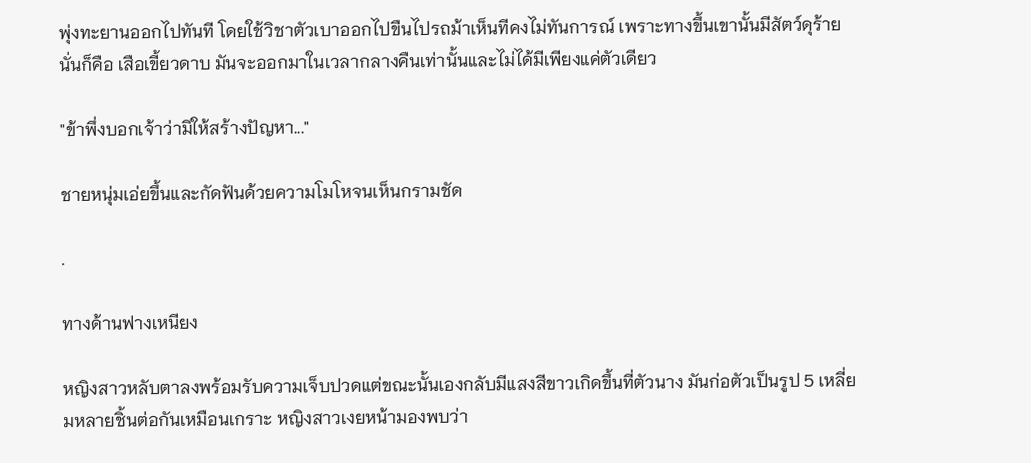พุ่งทะยานออกไปทันที โดยใช้วิชาตัวเบาออกไปขืนไปรถม้าเห็นทีคงไม่ทันการณ์ เพราะทางขึ้นเขานั้นมีสัตว์ดุร้าย นั่นก็คือ เสือเขี้ยวดาบ มันจะออกมาในเวลากลางคืนเท่านั้นและไม่ได้มีเพียงแค่ตัวเดียว

"ข้าพึ่งบอกเจ้าว่ามิให้สร้างปัญหา..."

ชายหนุ่มเอ่ยขึ้นและกัดฟันด้วยความโมโหจนเห็นกรามชัด

.

ทางด้านฟางเหนียง

หญิงสาวหลับตาลงพร้อมรับความเจ็บปวดแต่ขณะนั้นเองกลับมีแสงสีขาวเกิดขึ้นที่ตัวนาง มันก่อตัวเป็นรูป 5 เหลี่ยมหลายชิ้นต่อกันเหมือนเกราะ หญิงสาวเงยหน้ามองพบว่า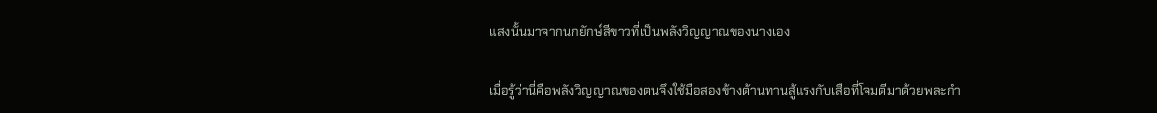แสงนั้นมาจากนกยักษ์สีขาวที่เป็นพลังวิญญาณของนางเอง

เมื่อรู้ว่านี่คือพลังวิญญาณของตนจึงใช้มือสองข้างต้านทานสู้แรงกับเสือที่โจมตีมาด้วยพละกำ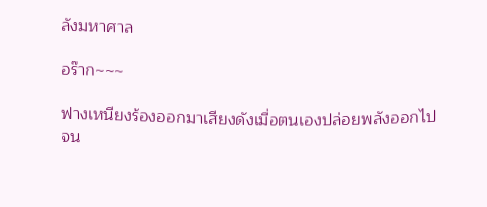ลังมหาศาล

อร๊าก~~~

ฟางเหนียงร้องออกมาเสียงดังเมื่อตนเองปล่อยพลังออกไป จน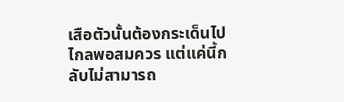เสือตัวนั้นต้องกระเด็นไปไกลพอสมควร แต่แค่นี้กลับไม่สามารถ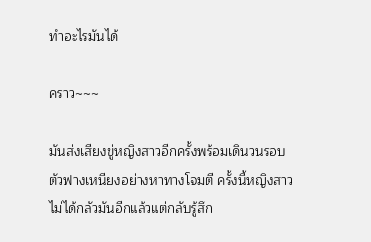ทำอะไรมันได้

คราว~~~

มันส่งเสียงขู่หญิงสาวอีกครั้งพร้อมเดินวนรอบตัวฟางเหนียงอย่างหาทางโจมตี ครั้งนี้หญิงสาวไม่ได้กลัวมันอีกแล้วแต่กลับรู้สึก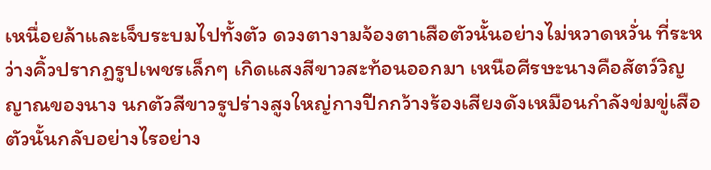เหนื่อยล้าและเจ็บระบมไปทั้งตัว ดวงตางามจ้องตาเสือตัวนั้นอย่างไม่หวาดหวั่น ที่ระหว่างคิ้วปรากฏรูปเพชรเล็กๆ เกิดแสงสีขาวสะท้อนออกมา เหนือศีรษะนางคือสัตว์วิญญาณของนาง นกตัวสีขาวรูปร่างสูงใหญ่กางปีกกว้างร้องเสียงดังเหมือนกำลังข่มขู่เสือตัวนั้นกลับอย่างไรอย่าง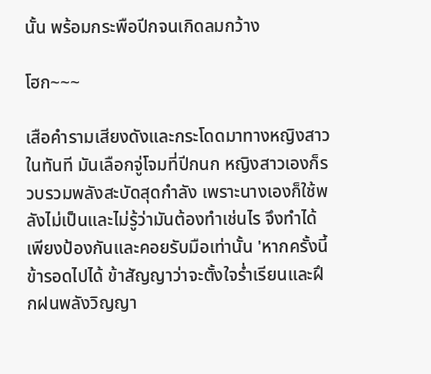นั้น พร้อมกระพือปีกจนเกิดลมกว้าง

โฮก~~~

เสือคำรามเสียงดังและกระโดดมาทางหญิงสาวในทันที มันเลือกจู่โจมที่ปีกนก หญิงสาวเองก็รวบรวมพลังสะบัดสุดกำลัง เพราะนางเองก็ใช้พลังไม่เป็นและไม่รู้ว่ามันต้องทำเช่นไร จึงทำได้เพียงป้องกันและคอยรับมือเท่านั้น 'หากครั้งนี้ข้ารอดไปได้ ข้าสัญญาว่าจะตั้งใจร่ำเรียนและฝึกฝนพลังวิญญา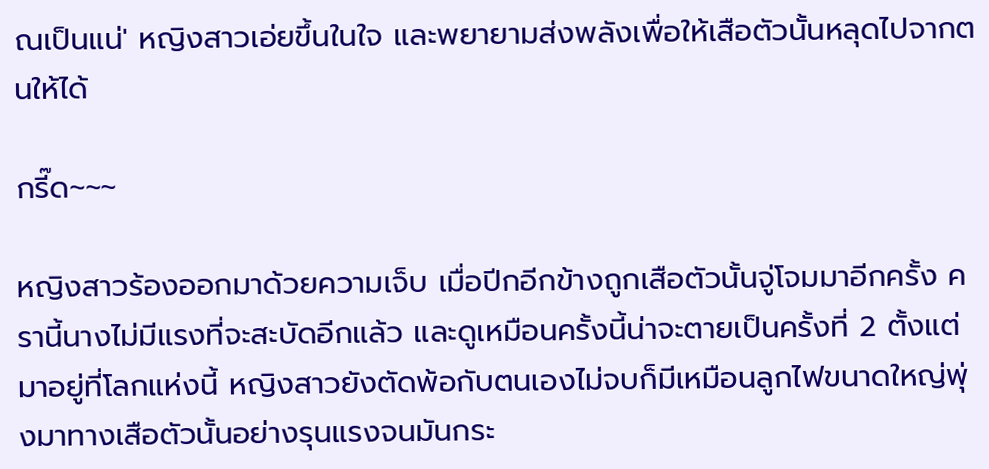ณเป็นแน่' หญิงสาวเอ่ยขึ้นในใจ และพยายามส่งพลังเพื่อให้เสือตัวนั้นหลุดไปจากตนให้ได้

กรี๊ด~~~

หญิงสาวร้องออกมาด้วยความเจ็บ เมื่อปีกอีกข้างถูกเสือตัวนั้นจู่โจมมาอีกครั้ง ครานี้นางไม่มีแรงที่จะสะบัดอีกแล้ว และดูเหมือนครั้งนี้น่าจะตายเป็นครั้งที่ 2 ตั้งแต่มาอยู่ที่โลกแห่งนี้ หญิงสาวยังตัดพ้อกับตนเองไม่จบก็มีเหมือนลูกไฟขนาดใหญ่พุ่งมาทางเสือตัวนั้นอย่างรุนแรงจนมันกระ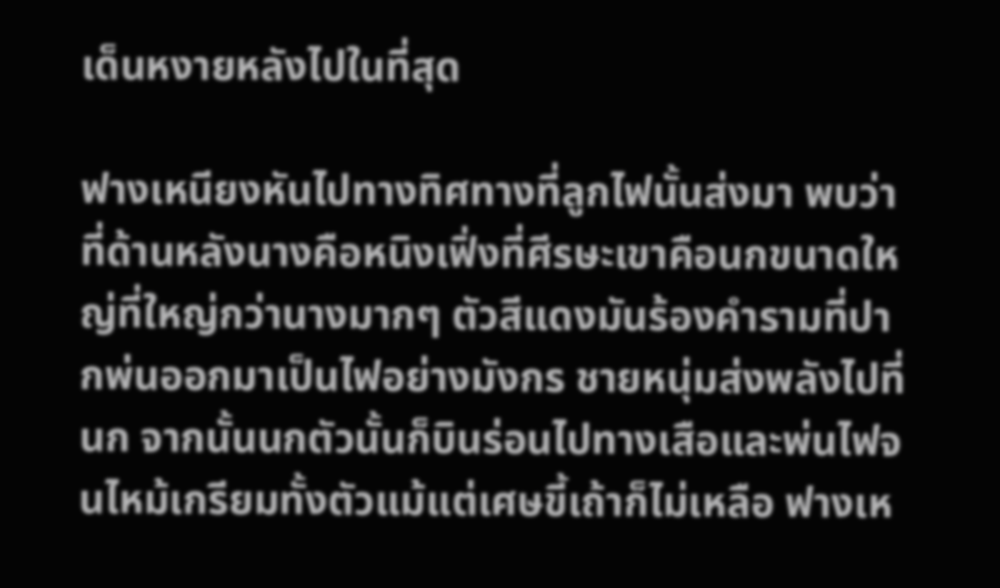เด็นหงายหลังไปในที่สุด

ฟางเหนียงหันไปทางทิศทางที่ลูกไฟนั้นส่งมา พบว่าที่ด้านหลังนางคือหนิงเฟิ่งที่ศีรษะเขาคือนกขนาดใหญ่ที่ใหญ่กว่านางมากๆ ตัวสีแดงมันร้องคำรามที่ปากพ่นออกมาเป็นไฟอย่างมังกร ชายหนุ่มส่งพลังไปที่นก จากนั้นนกตัวนั้นก็บินร่อนไปทางเสือและพ่นไฟจนไหม้เกรียมทั้งตัวแม้แต่เศษขี้เถ้าก็ไม่เหลือ ฟางเห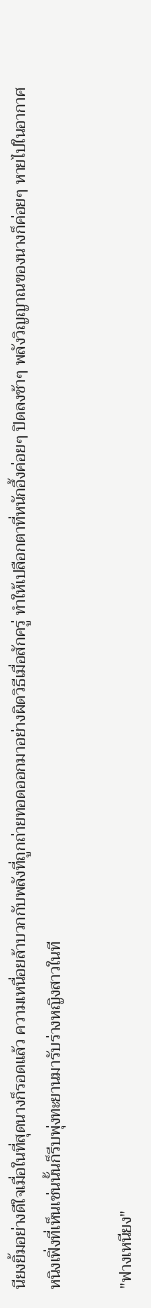นียงยิ้มอย่างดีใจเมื่อในที่สุดนางก็รอดแล้ว ความเหนื่อยล้าบวกกับพลังที่ถูกถ่ายทอดออกมาอย่างผิดวิธีเมื่อสักครู่ ทำให้เปลือกตาที่หนักอึ้งค่อยๆ ปิดลงช้าๆ พลังวิญญาณของนางก็ค่อยๆ หายไปในอากาศ หนิงเฟิ่งที่เห็นเช่นนั้นก็รีบพุ่งทะยานมารับร่างหญิงสาวในที

"ฟางเหนียง"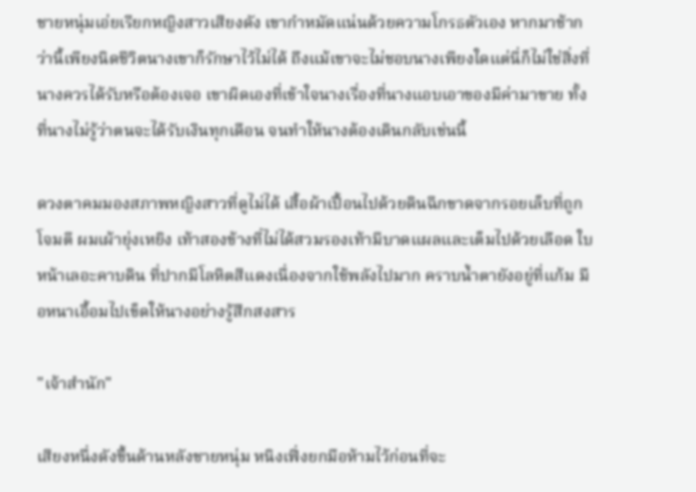ชายหนุ่มเอ่ยเรียกหญิงสาวเสียงดัง เขากำหมัดแน่นด้วยความโกรธตัวเอง หากมาช้ากว่านี้เพียงนิดชีวิตนางเขาก็รักษาไว้ไม่ได้ ถึงแม้เขาจะไม่ชอบนางเพียงใดแต่นี่ก็ไม่ใช่สิ่งที่นางควรได้รับหรือต้องเจอ เขาผิดเองที่เข้าใจนางเรื่องที่นางแอบเอาของมีค่ามาขาย ทั้งที่นางไม่รู้ว่าตนจะได้รับเงินทุกเดือน จนทำให้นางต้องเดินกลับเช่นนี้

ดวงตาคมมองสภาพหญิงสาวที่ดูไม่ได้ เสื้อผ้าเปื้อนไปด้วยดินฉีกขาดจากรอยเล็บที่ถูกโจมตี ผมเผ้ายุ่งเหยิง เท้าสองข้างที่ไม่ได้สวมรองเท้ามีบาดแผลและเต็มไปด้วยเลือด ใบหน้าเลอะคาบดิน ที่ปากมีโลหิตสีแดงเนื่องจากใช้พลังไปมาก คราบน้ำตายังอยู่ที่แก้ม มือหนาเอื้อมไปเข็ดให้นางอย่างรู้สึกสงสาร

"เจ้าสำนัก"

เสียงหนึ่งดังขึ้นด้านหลังชายหนุ่ม หนิงเฟิ่งยกมือห้ามไว้ก่อนที่จะ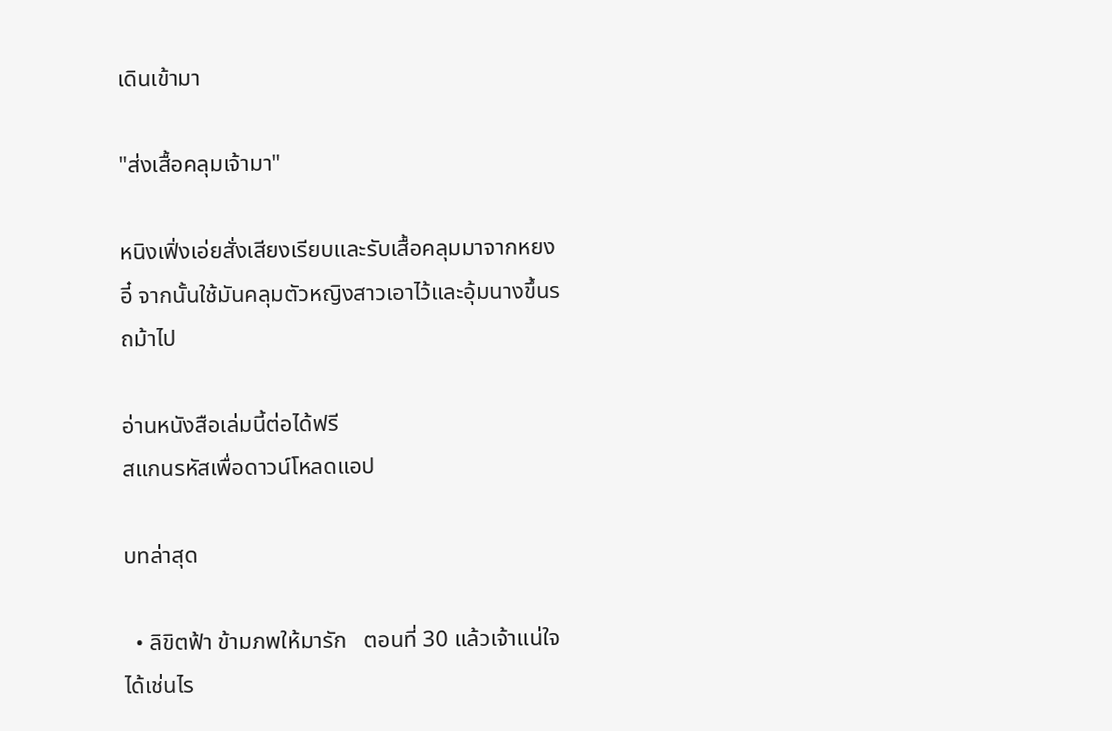เดินเข้ามา

"ส่งเสื้อคลุมเจ้ามา"

หนิงเฟิ่งเอ่ยสั่งเสียงเรียบและรับเสื้อคลุมมาจากหยงอี๋ จากนั้นใช้มันคลุมตัวหญิงสาวเอาไว้และอุ้มนางขึ้นรถม้าไป

อ่านหนังสือเล่มนี้ต่อได้ฟรี
สแกนรหัสเพื่อดาวน์โหลดแอป

บทล่าสุด

  • ลิขิตฟ้า ข้ามภพให้มารัก   ตอนที่ 30 แล้วเจ้าแน่ใจได้เช่นไร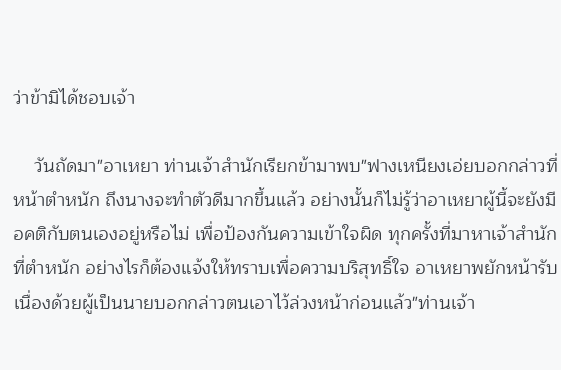ว่าข้ามิได้ชอบเจ้า

    วันถัดมา"อาเหยา ท่านเจ้าสำนักเรียกข้ามาพบ"ฟางเหนียงเอ่ยบอกกล่าวที่หน้าตำหนัก ถึงนางจะทำตัวดีมากขึ้นแล้ว อย่างนั้นก็ไม่รู้ว่าอาเหยาผู้นี้จะยังมีอคติกับตนเองอยู่หรือไม่ เพื่อป้องกันความเข้าใจผิด ทุกครั้งที่มาหาเจ้าสำนักที่ตำหนัก อย่างไรก็ต้องแจ้งให้ทราบเพื่อความบริสุทธิ์ใจ อาเหยาพยักหน้ารับเนื่องด้วยผู้เป็นนายบอกกล่าวตนเอาไว้ล่วงหน้าก่อนแล้ว"ท่านเจ้า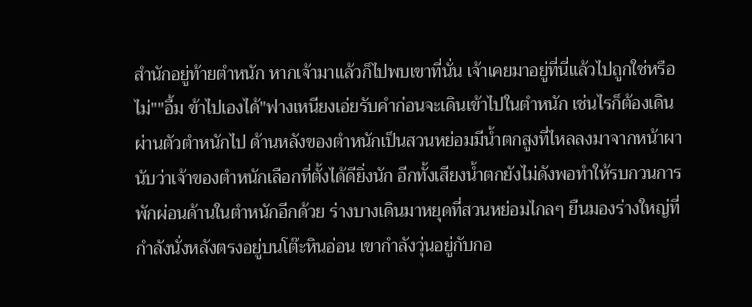สำนักอยู่ท้ายตำหนัก หากเจ้ามาแล้วก็ไปพบเขาที่นั่น เจ้าเคยมาอยู่ที่นี่แล้วไปถูกใช่หรือไม่""อื้ม ข้าไปเองได้"ฟางเหนียงเอ่ยรับคำก่อนจะเดินเข้าไปในตำหนัก เช่นไรก็ต้องเดินผ่านตัวตำหนักไป ด้านหลังของตำหนักเป็นสวนหย่อมมีน้ำตกสูงที่ไหลลงมาจากหน้าผา นับว่าเจ้าของตำหนักเลือกที่ตั้งได้ดียิ่งนัก อีกทั้งเสียงน้ำตกยังไม่ดังพอทำให้รบกวนการพักผ่อนด้านในตำหนักอีกด้วย ร่างบางเดินมาหยุดที่สวนหย่อมไกลๆ ยืนมองร่างใหญ่ที่กำลังนั่งหลังตรงอยู่บนโต๊ะหินอ่อน เขากำลังวุ่นอยู่กับกอ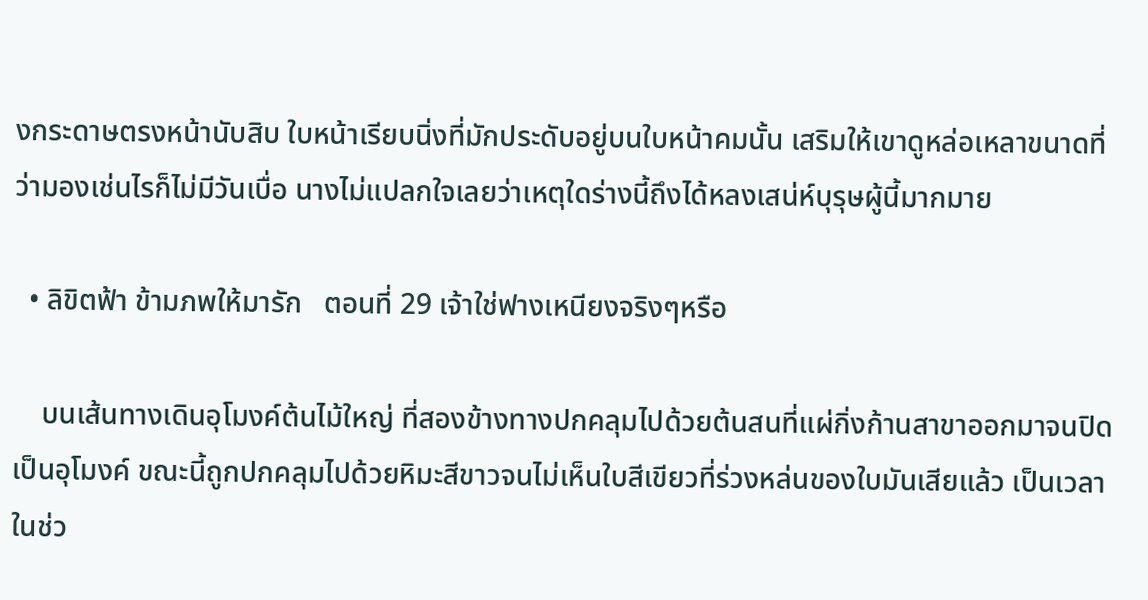งกระดาษตรงหน้านับสิบ ใบหน้าเรียบนิ่งที่มักประดับอยู่บนใบหน้าคมนั้น เสริมให้เขาดูหล่อเหลาขนาดที่ว่ามองเช่นไรก็ไม่มีวันเบื่อ นางไม่แปลกใจเลยว่าเหตุใดร่างนี้ถึงได้หลงเสน่ห์บุรุษผู้นี้มากมาย

  • ลิขิตฟ้า ข้ามภพให้มารัก   ตอนที่ 29 เจ้าใช่ฟางเหนียงจริงๆหรือ

    บนเส้นทางเดินอุโมงค์ต้นไม้ใหญ่ ที่สองข้างทางปกคลุมไปด้วยต้นสนที่แผ่กิ่งก้านสาขาออกมาจนปิดเป็นอุโมงค์ ขณะนี้ถูกปกคลุมไปด้วยหิมะสีขาวจนไม่เห็นใบสีเขียวที่ร่วงหล่นของใบมันเสียแล้ว เป็นเวลาในช่ว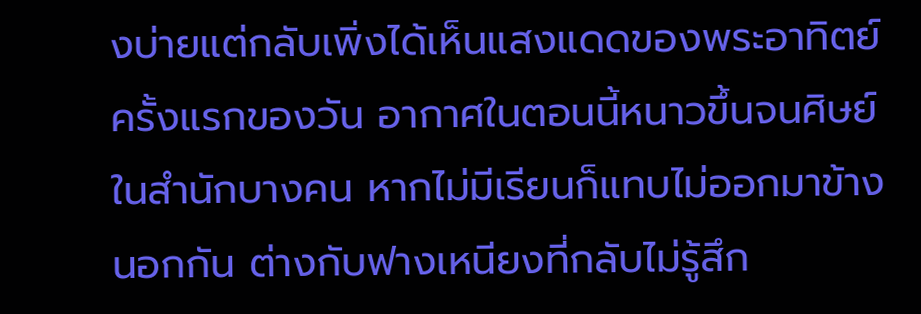งบ่ายแต่กลับเพิ่งได้เห็นแสงแดดของพระอาทิตย์ครั้งแรกของวัน อากาศในตอนนี้หนาวขึ้นจนศิษย์ในสำนักบางคน หากไม่มีเรียนก็แทบไม่ออกมาข้างนอกกัน ต่างกับฟางเหนียงที่กลับไม่รู้สึก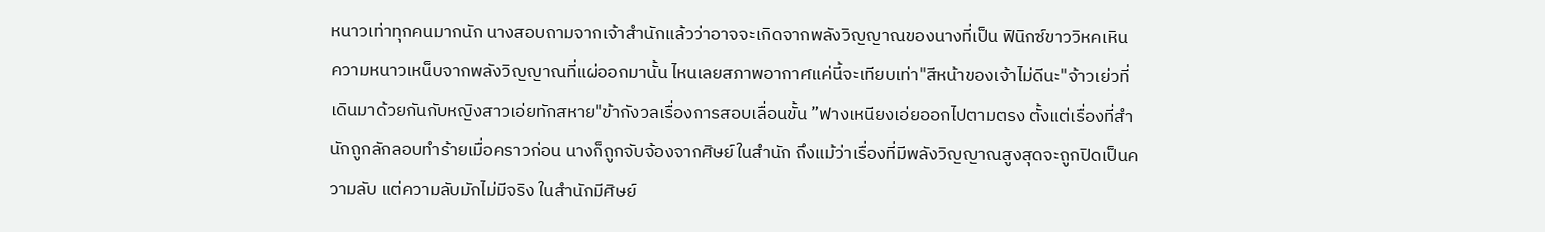หนาวเท่าทุกคนมากนัก นางสอบถามจากเจ้าสำนักแล้วว่าอาจจะเกิดจากพลังวิญญาณของนางที่เป็น ฟินิกซ์ขาววิหคเหิน ความหนาวเหน็บจากพลังวิญญาณที่แผ่ออกมานั้น ไหนเลยสภาพอากาศแค่นี้จะเทียบเท่า"สีหน้าของเจ้าไม่ดีนะ"จ้าวเย่วที่เดินมาด้วยกันกับหญิงสาวเอ่ยทักสหาย"ข้ากังวลเรื่องการสอบเลื่อนขั้น ”ฟางเหนียงเอ่ยออกไปตามตรง ตั้งแต่เรื่องที่สำนักถูกลักลอบทำร้ายเมื่อคราวก่อน นางก็ถูกจับจ้องจากศิษย์ในสำนัก ถึงแม้ว่าเรื่องที่มีพลังวิญญาณสูงสุดจะถูกปิดเป็นความลับ แต่ความลับมักไม่มีจริง ในสำนักมีศิษย์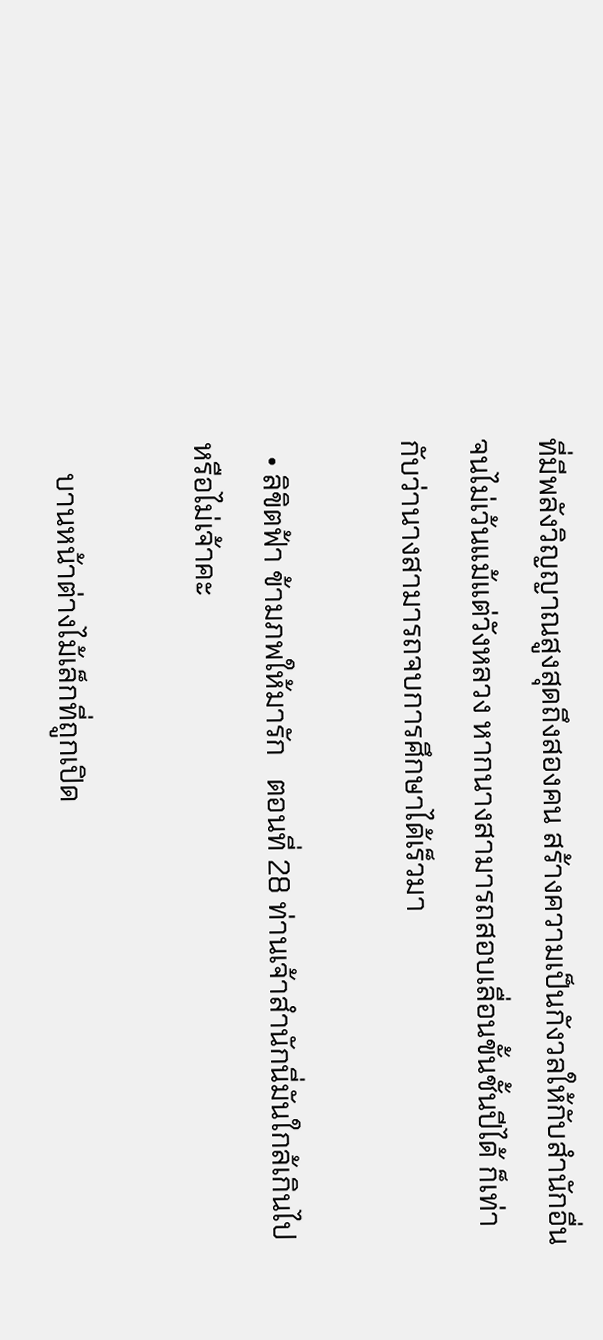ที่มีพลังวิญญาณสูงสุดถึงสองคน สร้างความเป็นกังวลให้กับสำนักอื่นจนไม่เว้นแม้แต่วังหลวง หากนางสามารถสอบเลื่อนขั้นชั้นปีได้ ก็เท่ากับว่านางสามารถจบการศึกษาได้เร็วมา

  • ลิขิตฟ้า ข้ามภพให้มารัก   ตอนที่ 28 ท่านเจ้าสำนักนี่มันใกล้เกินไปหรือไม่เจ้าคะ

    บานหน้าต่างไม้เล็กที่ถูกเปิด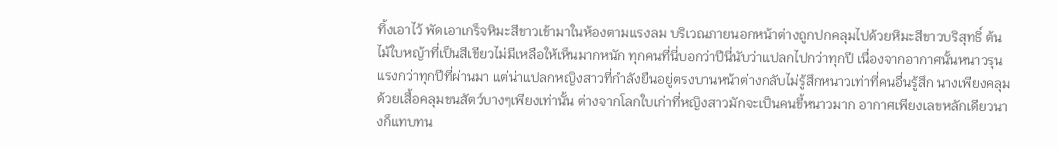ทิ้งเอาไว้ พัดเอาเกร็จหิมะสีขาวเข้ามาในห้องตามแรงลม บริเวณภายนอกหน้าต่างถูกปกคลุมไปด้วยหิมะสีขาวบริสุทธิ์ ต้นไม้ใบหญ้าที่เป็นสีเขียวไม่มีเหลือให้เห็นมากหนัก ทุกคนที่นี่บอกว่าปีนี่นับว่าแปลกไปกว่าทุกปี เนื่องจากอากาศนั้นหนาวรุนแรงกว่าทุกปีที่ผ่านมา แต่น่าแปลกหญิงสาวที่กำลังยืนอยู่ตรงบานหน้าต่างกลับไม่รู้สึกหนาวเท่าที่คนอื่นรู้สึก นางเพียงคลุมด้วยเสื้อคลุมขนสัตว์บางๆเพียงเท่านั้น ต่างจากโลกใบเก่าที่หญิงสาวมักจะเป็นคนขี้หนาวมาก อากาศเพียงเลขหลักเดียวนางก็แทบทน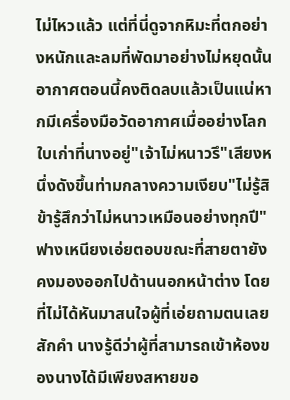ไม่ไหวแล้ว แต่ที่นี่ดูจากหิมะที่ตกอย่างหนักและลมที่พัดมาอย่างไม่หยุดนั้น อากาศตอนนี้คงติดลบแล้วเป็นแน่หากมีเครื่องมือวัดอากาศเมื่ออย่างโลกใบเก่าที่นางอยู่"เจ้าไม่หนาวรึ"เสียงหนึ่งดังขึ้นท่ามกลางความเงียบ"ไม่รู้สิ ข้ารู้สึกว่าไม่หนาวเหมือนอย่างทุกปี"ฟางเหนียงเอ่ยตอบขณะที่สายตายังคงมองออกไปด้านนอกหน้าต่าง โดยที่ไม่ได้หันมาสนใจผู้ที่เอ่ยถามตนเลยสักคำ นางรู้ดีว่าผู้ที่สามารถเข้าห้องของนางได้มีเพียงสหายขอ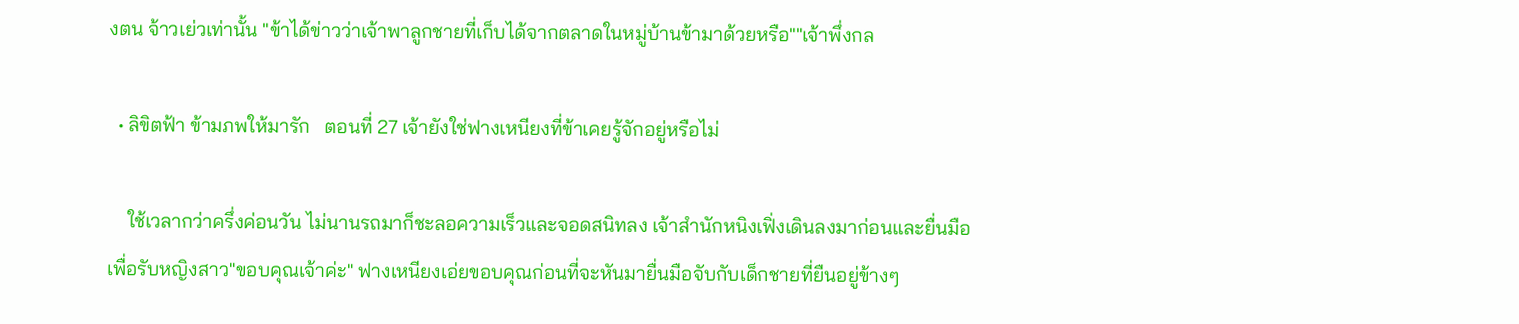งตน จ้าวเย่วเท่านั้น "ข้าได้ข่าวว่าเจ้าพาลูกชายที่เก็บได้จากตลาดในหมู่บ้านข้ามาด้วยหรือ""เจ้าพึ่งกล

  • ลิขิตฟ้า ข้ามภพให้มารัก   ตอนที่ 27 เจ้ายังใช่ฟางเหนียงที่ข้าเคยรู้จักอยู่หรือไม่

    ใช้เวลากว่าครึ่งค่อนวัน ไม่นานรถมาก็ชะลอความเร็วและจอดสนิทลง เจ้าสำนักหนิงเฟิ่งเดินลงมาก่อนและยื่นมือเพื่อรับหญิงสาว"ขอบคุณเจ้าค่ะ" ฟางเหนียงเอ่ยขอบคุณก่อนที่จะหันมายื่นมือจับกับเด็กชายที่ยืนอยู่ข้างๆ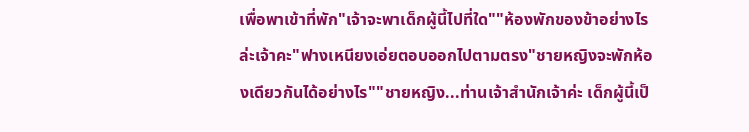เพื่อพาเข้าที่พัก"เจ้าจะพาเด็กผู้นี้ไปที่ใด""ห้องพักของข้าอย่างไรล่ะเจ้าคะ"ฟางเหนียงเอ่ยตอบออกไปตามตรง"ชายหญิงจะพักห้องเดียวกันได้อย่างไร""ชายหญิง...ท่านเจ้าสำนักเจ้าค่ะ เด็กผู้นี้เป็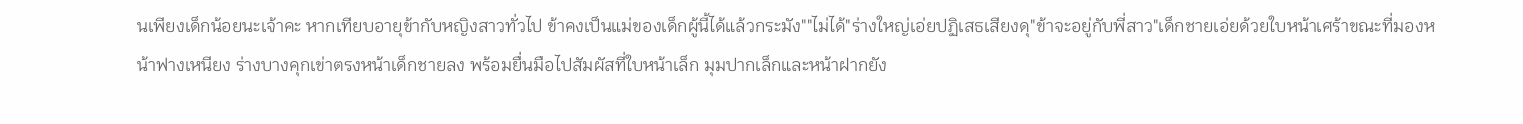นเพียงเด็กน้อยนะเจ้าคะ หากเทียบอายุข้ากับหญิงสาวทั่วไป ข้าคงเป็นแม่ของเด็กผู้นี้ได้แล้วกระมัง""ไม่ได้"ร่างใหญ่เอ่ยปฏิเสธเสียงดุ"ข้าจะอยู่กับพี่สาว"เด็กชายเอ่ยด้วยใบหน้าเศร้าขณะที่มองหน้าฟางเหนียง ร่างบางคุกเข่าตรงหน้าเด็กชายลง พร้อมยื่นมือไปสัมผัสที่ใบหน้าเล็ก มุมปากเล็กและหน้าฝากยัง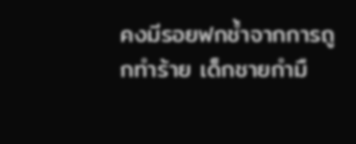คงมีรอยฟกช้ำจากการถูกทำร้าย เด็กชายกำมื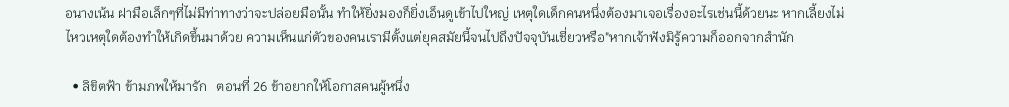อนางเน้น ฝามือเล็กๆที่ไม่มีท่าทางว่าจะปล่อยมือนั้น ทำให้ยิ่งมองก็ยิ่งเอ็นดูเข้าไปใหญ่ เหตุใดเด็กคนหนึ่งต้องมาเจอเรื่องอะไรเช่นนี้ด้วยนะ หากเลี้ยงไม่ไหวเหตุใดต้องทำให้เกิดขึ้นมาด้วย ความเห็นแก่ตัวของคนเรามีตั้งแต่ยุคสมัยนี้จนไปถึงปัจจุบันเชี่ยวหรือ"หากเจ้าฟังมิรู้ความก็ออกจากสำนัก

  • ลิขิตฟ้า ข้ามภพให้มารัก   ตอนที่ 26 ข้าอยากให้โอกาสคนผู้หนึ่ง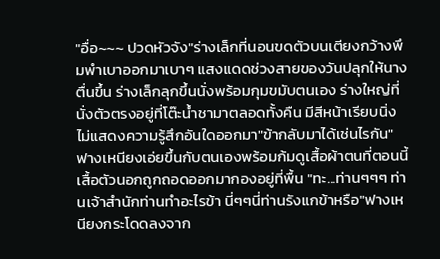"อื่อ~~~ ปวดหัวจัง"ร่างเล็กที่นอนขดตัวบนเตียงกว้างพึมพำเบาออกมาเบาๆ แสงแดดช่วงสายของวันปลุกให้นางตื่นขึ้น ร่างเล็กลุกขึ้นนั่งพร้อมกุมขมับตนเอง ร่างใหญ่ที่นั่งตัวตรงอยู่ที่โต๊ะน้ำชามาตลอดทั้งคืน มีสีหน้าเรียบนิ่งไม่แสดงความรู้สึกอันใดออกมา"ข้ากลับมาได้เช่นไรกัน"ฟางเหนียงเอ่ยขึ้นกับตนเองพร้อมก้มดูเสื้อผ้าตนที่ตอนนี้เสื้อตัวนอกถูกถอดออกมากองอยู่ที่พื้น "ทะ...ท่านๆๆๆ ท่านเจ้าสำนักท่านทำอะไรข้า นี่ๆๆนี่ท่านรังแกข้าหรือ"ฟางเหนียงกระโดดลงจาก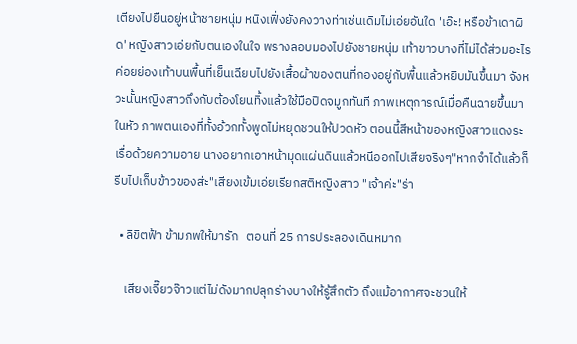เตียงไปยืนอยู่หน้าชายหนุ่ม หนิงเฟิ่งยังคงวางท่าเช่นเดิมไม่เอ่ยอันใด 'เอ๊ะ! หรือข้าเดาผิด' หญิงสาวเอ่ยกับตนเองในใจ พรางลอบมองไปยังชายหนุ่ม เท้าขาวบางที่ไม่ได้ส่วมอะไรค่อยย่องเท้าบนพื้นที่เย็นเฉียบไปยังเสื้อผ้าของตนที่กองอยู่กับพื้นแล้วหยิบมันขึ้นมา จังหวะนั้นหญิงสาวถึงกับต้องโยนทิ้งแล้วใช้มือปิดจมูกทันที ภาพเหตุการณ์เมื่อคืนฉายขึ้นมาในหัว ภาพตนเองที่ทั้งอ้วกทั้งพูดไม่หยุดชวนให้ปวดหัว ตอนนี้สีหน้าของหญิงสาวแดงระเรื่อด้วยความอาย นางอยากเอาหน้ามุดแผ่นดินแล้วหนีออกไปเสียจริงๆ"หากจำได้แล้วก็รีบไปเก็บข้าวของส่ะ"เสียงเข้มเอ่ยเรียกสติหญิงสาว "เจ้าค่ะ"ร่า

  • ลิขิตฟ้า ข้ามภพให้มารัก   ตอนที่ 25 การประลองเดินหมาก

    เสียงเจี๊ยวจ๊าวแต่ไม่ดังมากปลุกร่างบางให้รู้สึกตัว ถึงแม้อากาศจะชวนให้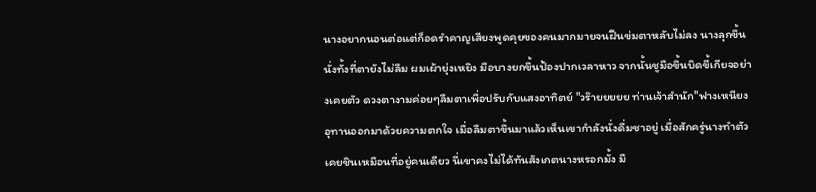นางอยากนอนต่อแต่ก็อดรำคาญเสียงพูดคุยของคนมากมายจนฝืนข่มตาหลับไม่ลง นางลุกขึ้นนั่งทั้งที่ตายังไม่ลืม ผมเผ้ายุ่งเหยิง มือบางยกขึ้นป้องปากเวลาหาว จากนั้นชูมือขึ้นบิดขี้เกียจอย่างเคยตัว ดวงตางามค่อยๆลืมตาเพื่อปรับกับแสงอาทิตย์ "วร๊ายยยยย ท่านเจ้าสำนัก"ฟางเหนียงอุทานออกมาด้วยความตกใจ เมื่อลืมตาขึ้นมาแล้วเห็นเขากำลังนั่งดื่มชาอยู่ เมื่อสักครู่นางทำตัวเคยชินเหมือนที่อยู่คนเดียว นี่เขาคงไม่ได้ทันสังเกตนางหรอกมั้ง มื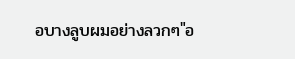อบางลูบผมอย่างลวกๆ"อ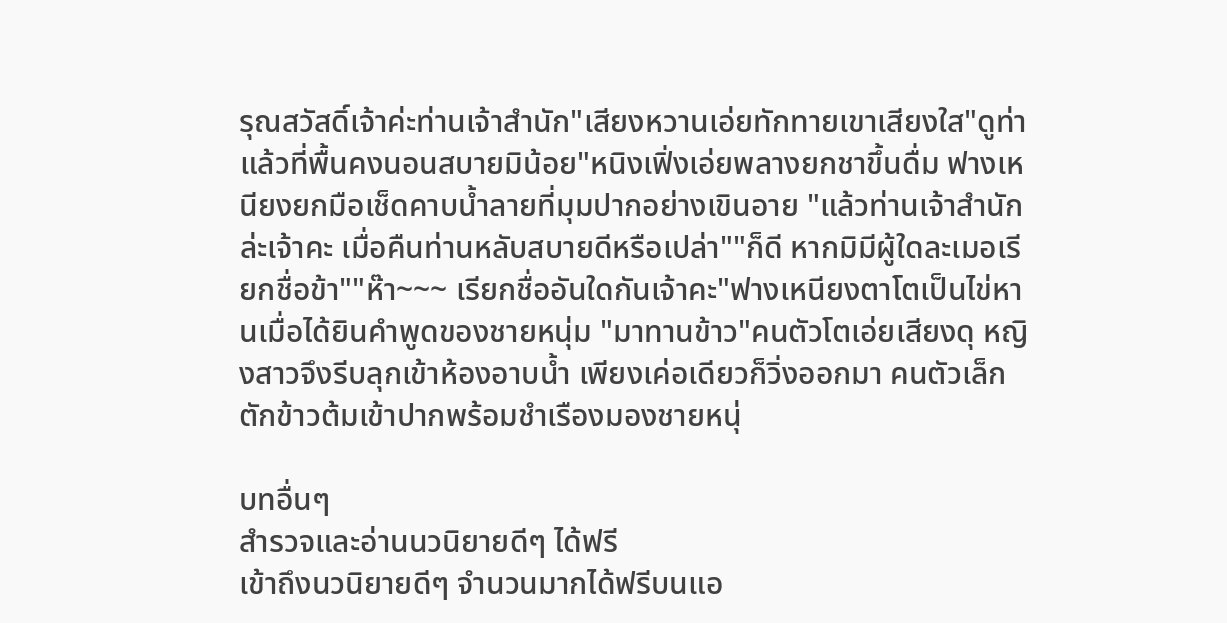รุณสวัสดิ์เจ้าค่ะท่านเจ้าสำนัก"เสียงหวานเอ่ยทักทายเขาเสียงใส"ดูท่าแล้วที่พื้นคงนอนสบายมิน้อย"หนิงเฟิ่งเอ่ยพลางยกชาขึ้นดื่ม ฟางเหนียงยกมือเช็ดคาบน้ำลายที่มุมปากอย่างเขินอาย "แล้วท่านเจ้าสำนักล่ะเจ้าคะ เมื่อคืนท่านหลับสบายดีหรือเปล่า""ก็ดี หากมิมีผู้ใดละเมอเรียกชื่อข้า""ห๊า~~~ เรียกชื่ออันใดกันเจ้าคะ"ฟางเหนียงตาโตเป็นไข่หานเมื่อได้ยินคำพูดของชายหนุ่ม "มาทานข้าว"คนตัวโตเอ่ยเสียงดุ หญิงสาวจึงรีบลุกเข้าห้องอาบน้ำ เพียงเค่อเดียวก็วิ่งออกมา คนตัวเล็กตักข้าวต้มเข้าปากพร้อมชำเรืองมองชายหนุ่

บทอื่นๆ
สำรวจและอ่านนวนิยายดีๆ ได้ฟรี
เข้าถึงนวนิยายดีๆ จำนวนมากได้ฟรีบนแอ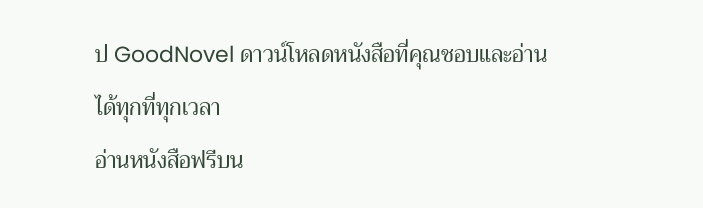ป GoodNovel ดาวน์โหลดหนังสือที่คุณชอบและอ่านได้ทุกที่ทุกเวลา
อ่านหนังสือฟรีบน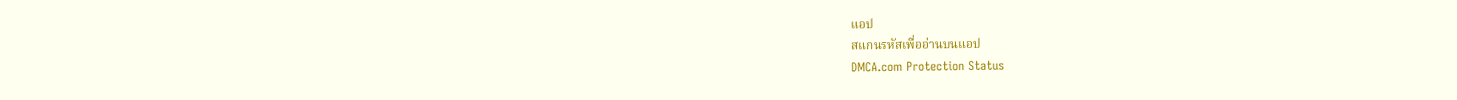แอป
สแกนรหัสเพื่ออ่านบนแอป
DMCA.com Protection Status